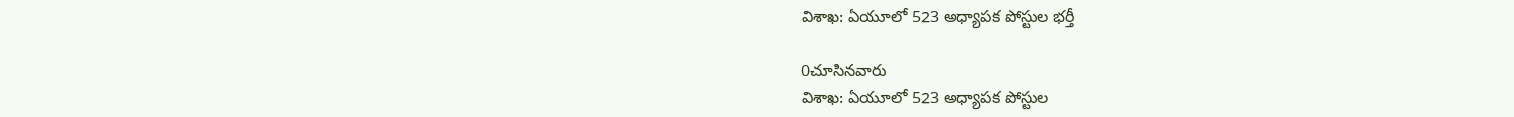విశాఖ‌: ఏయూలో 523 అధ్యాపక పోస్టుల భర్తీ

0చూసినవారు
విశాఖ‌: ఏయూలో 523 అధ్యాపక పోస్టుల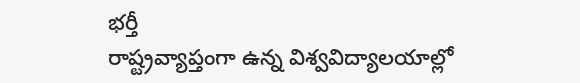భర్తీ
రాష్ట్రవ్యాప్తంగా ఉన్న విశ్వవిద్యాలయాల్లో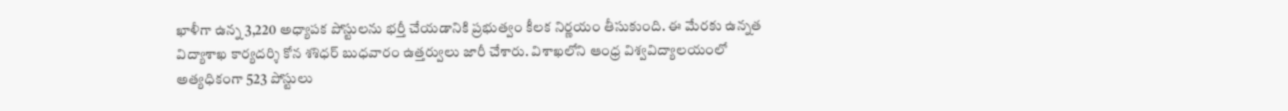ఖాళీగా ఉన్న 3,220 అధ్యాపక పోస్టులను భర్తీ చేయడానికి ప్రభుత్వం కీలక నిర్ణయం తీసుకుంది. ఈ మేరకు ఉన్నత విద్యాశాఖ కార్యదర్శి కోన శశిధర్ బుధవారం ఉత్తర్వులు జారీ చేశారు. విశాఖలోని ఆంధ్ర విశ్వవిద్యాలయంలో అత్యధికంగా 523 పోస్టులు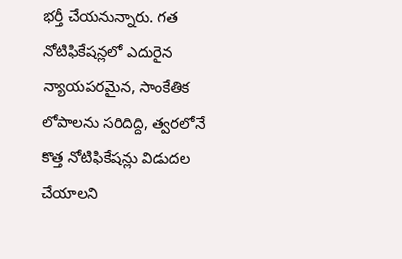భర్తీ చేయనున్నారు. గత నోటిఫికేషన్లలో ఎదురైన న్యాయపరమైన, సాంకేతిక లోపాలను సరిదిద్ది, త్వరలోనే కొత్త నోటిఫికేషన్లు విడుదల చేయాలని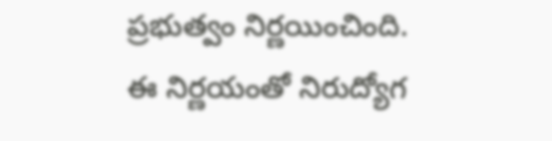ప్రభుత్వం నిర్ణయించింది. ఈ నిర్ణయంతో నిరుద్యోగ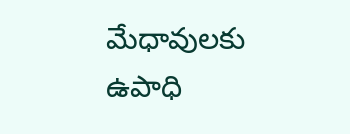మేధావులకు ఉపాధి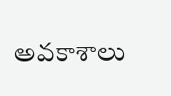అవకాశాలు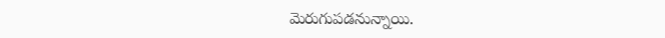మెరుగుపడనున్నాయి.